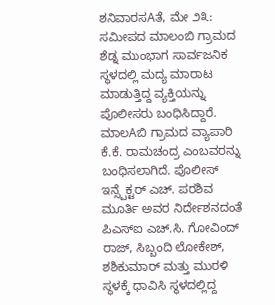ಶನಿವಾರಸAತೆ, ಮೇ ೨೩: ಸಮೀಪದ ಮಾಲಂಬಿ ಗ್ರಾಮದ ಶೆಡ್ನ ಮುಂಭಾಗ ಸಾರ್ವಜನಿಕ ಸ್ಥಳದಲ್ಲಿ ಮದ್ಯ ಮಾರಾಟ ಮಾಡುತ್ತಿದ್ದ ವ್ಯಕ್ತಿಯನ್ನು ಪೊಲೀಸರು ಬಂಧಿಸಿದ್ದಾರೆ.
ಮಾಲAಬಿ ಗ್ರಾಮದ ವ್ಯಾಪಾರಿ ಕೆ.ಕೆ. ರಾಮಚಂದ್ರ ಎಂಬವರನ್ನು ಬಂಧಿಸಲಾಗಿದೆ. ಪೊಲೀಸ್ ಇನ್ಸ್ಪೆಕ್ಟರ್ ಎಚ್. ಪರಶಿವ ಮೂರ್ತಿ ಅವರ ನಿರ್ದೇಶನದಂತೆ ಪಿಎಸ್ಐ ಎಚ್.ಸಿ. ಗೋವಿಂದ್ ರಾಜ್, ಸಿಬ್ಬಂದಿ ಲೋಕೇಶ್, ಶಶಿಕುಮಾರ್ ಮತ್ತು ಮುರಳಿ ಸ್ಥಳಕ್ಕೆ ಧಾವಿಸಿ ಸ್ಥಳದಲ್ಲಿದ್ದ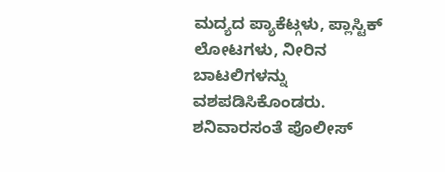ಮದ್ಯದ ಪ್ಯಾಕೆಟ್ಗಳು, ಪ್ಲಾಸ್ಟಿಕ್ ಲೋಟಗಳು, ನೀರಿನ ಬಾಟಲಿಗಳನ್ನು ವಶಪಡಿಸಿಕೊಂಡರು. ಶನಿವಾರಸಂತೆ ಪೊಲೀಸ್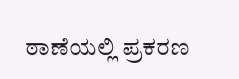ಠಾಣೆಯಲ್ಲಿ ಪ್ರಕರಣ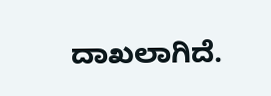ದಾಖಲಾಗಿದೆ.